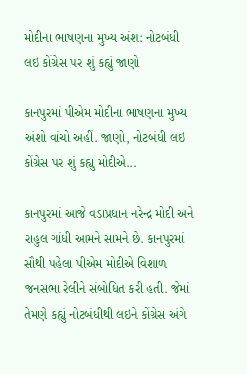મોદીના ભાષણના મુખ્ય અંશ: નોટબંધી લઇ કોંગ્રેસ પર શું કહ્યું જાણો

કાનપુરમાં પીએમ મોદીના ભાષણના મુખ્ય અંશો વાંચો અહીં. જાણો, નોટબંધી લઇ કોંગ્રેસ પર શું કહ્યુ મોદીએ...

કાનપુરમાં આજે વડાપ્રધાન નરેન્દ્ર મોદી અને રાહુલ ગાંધી આમને સામને છે. કાનપુરમાં સૌથી પહેલા પીએમ મોદીએ વિશાળ જનસભા રેલીને સંબોધિત કરી હતી. જેમાં તેમણે કહ્યું નોટબંધીથી લઇને કોંગ્રેસ અંગે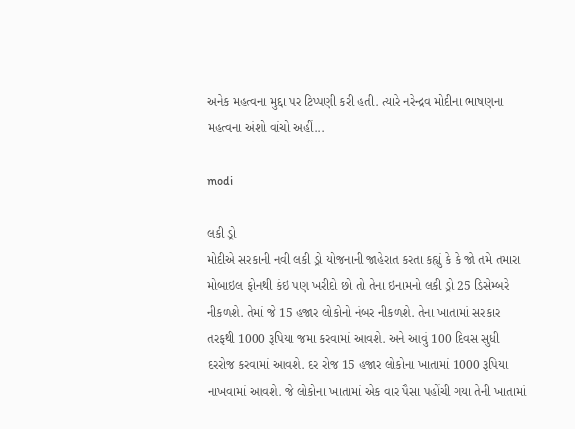અનેક મહત્વના મુદ્દા પર ટિપ્પણી કરી હતી. ત્યારે નરેન્દ્રવ મોદીના ભાષણના મહત્વના અંશો વાંચો અહીં...

modi

લકી ડ્રો
મોદીએ સરકાની નવી લકી ડ્રો યોજનાની જાહેરાત કરતા કહ્યું કે કે જો તમે તમારા મોબાઇલ ફોનથી કંઇ પણ ખરીદો છો તો તેના ઇનામનો લકી ડ્રો 25 ડિસેમ્બરે નીકળશે. તેમાં જે 15 હજાર લોકોનો નંબર નીકળશે. તેના ખાતામાં સરકાર તરફથી 1000 રૂપિયા જમા કરવામાં આવશે. અને આવું 100 દિવસ સુધી દરરોજ કરવામાં આવશે. દર રોજ 15 હજાર લોકોના ખાતામાં 1000 રૂપિયા નાખવામાં આવશે. જે લોકોના ખાતામાં એક વાર પૈસા પહોંચી ગયા તેની ખાતામાં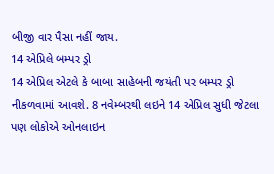બીજી વાર પૈસા નહીં જાય.
14 એપ્રિલે બમ્પર ડ્રો
14 એપ્રિલ એટલે કે બાબા સાહેબની જયંતી પર બમ્પર ડ્રો નીકળવામાં આવશે. 8 નવેમ્બરથી લઇને 14 એપ્રિલ સુધી જેટલા પણ લોકોએ ઓનલાઇન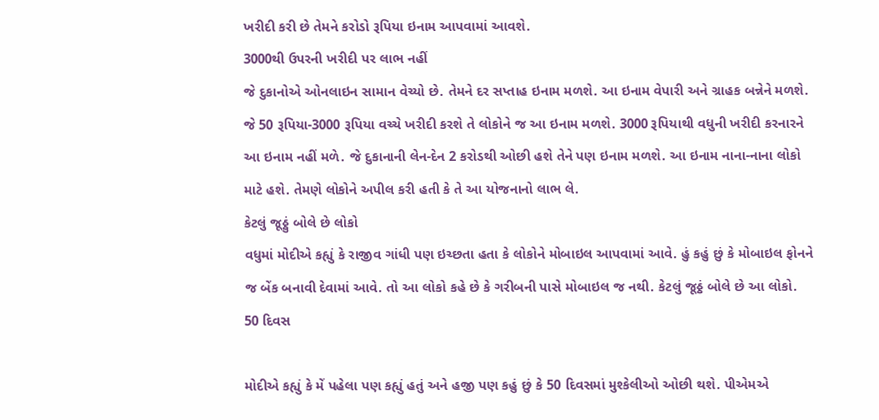ખરીદી કરી છે તેમને કરોડો રૂપિયા ઇનામ આપવામાં આવશે.
3000થી ઉપરની ખરીદી પર લાભ નહીં
જે દુકાનોએ ઓનલાઇન સામાન વેચ્યો છે. તેમને દર સપ્તાહ ઇનામ મળશે. આ ઇનામ વેપારી અને ગ્રાહક બન્નેને મળશે. જે 50 રૂપિયા-3000 રૂપિયા વચ્ચે ખરીદી કરશે તે લોકોને જ આ ઇનામ મળશે. 3000 રૂપિયાથી વધુની ખરીદી કરનારને આ ઇનામ નહીં મળે. જે દુકાનાની લેન-દેન 2 કરોડથી ઓછી હશે તેને પણ ઇનામ મળશે. આ ઇનામ નાના-નાના લોકો માટે હશે. તેમણે લોકોને અપીલ કરી હતી કે તે આ યોજનાનો લાભ લે.
કેટલું જૂઠ્ઠું બોલે છે લોકો
વધુમાં મોદીએ કહ્યું કે રાજીવ ગાંધી પણ ઇચ્છતા હતા કે લોકોને મોબાઇલ આપવામાં આવે. હું કહું છું કે મોબાઇલ ફોનને જ બેંક બનાવી દેવામાં આવે. તો આ લોકો કહે છે કે ગરીબની પાસે મોબાઇલ જ નથી. કેટલું જૂઠ્ઠં બોલે છે આ લોકો.
50 દિવસ

મોદીએ કહ્યું કે મેં પહેલા પણ કહ્યું હતું અને હજી પણ કહું છું કે 50 દિવસમાં મુશ્કેલીઓ ઓછી થશે. પીએમએ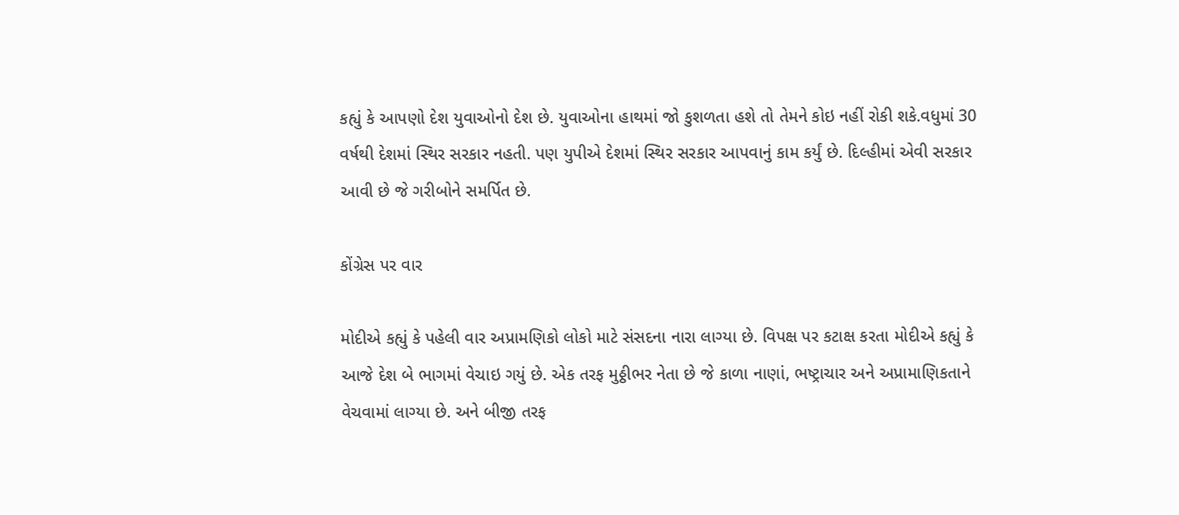કહ્યું કે આપણો દેશ યુવાઓનો દેશ છે. યુવાઓના હાથમાં જો કુશળતા હશે તો તેમને કોઇ નહીં રોકી શકે.વધુમાં 30 વર્ષથી દેશમાં સ્થિર સરકાર નહતી. પણ યુપીએ દેશમાં સ્થિર સરકાર આપવાનું કામ કર્યું છે. દિલ્હીમાં એવી સરકાર આવી છે જે ગરીબોને સમર્પિત છે.

કોંગ્રેસ પર વાર

મોદીએ કહ્યું કે પહેલી વાર અપ્રામણિકો લોકો માટે સંસદના નારા લાગ્યા છે. વિપક્ષ પર કટાક્ષ કરતા મોદીએ કહ્યું કે આજે દેશ બે ભાગમાં વેચાઇ ગયું છે. એક તરફ મુઠ્ઠીભર નેતા છે જે કાળા નાણાં, ભષ્ટ્રાચાર અને અપ્રામાણિકતાને વેચવામાં લાગ્યા છે. અને બીજી તરફ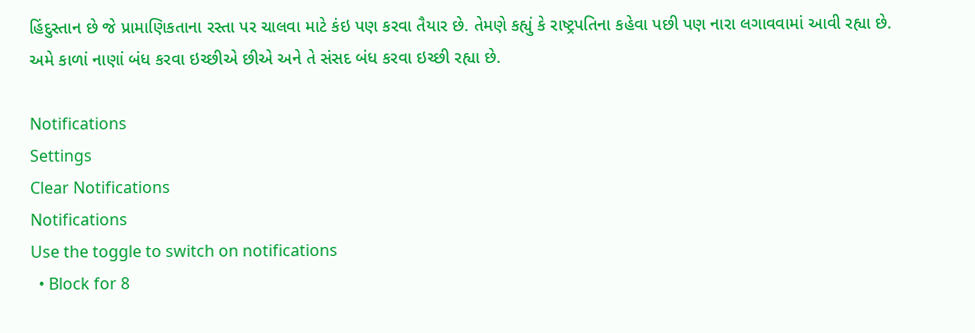હિંદુસ્તાન છે જે પ્રામાણિકતાના રસ્તા પર ચાલવા માટે કંઇ પણ કરવા તૈયાર છે. તેમણે કહ્યું કે રાષ્ટ્રપતિના કહેવા પછી પણ નારા લગાવવામાં આવી રહ્યા છે. અમે કાળાં નાણાં બંધ કરવા ઇચ્છીએ છીએ અને તે સંસદ બંધ કરવા ઇચ્છી રહ્યા છે.

Notifications
Settings
Clear Notifications
Notifications
Use the toggle to switch on notifications
  • Block for 8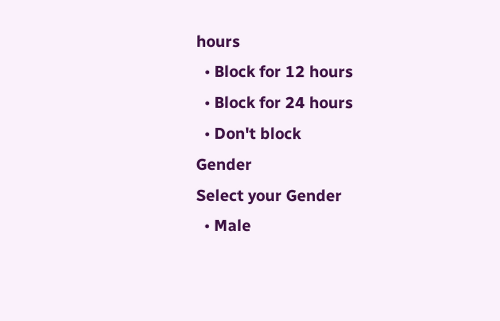hours
  • Block for 12 hours
  • Block for 24 hours
  • Don't block
Gender
Select your Gender
  • Male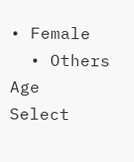• Female
  • Others
Age
Select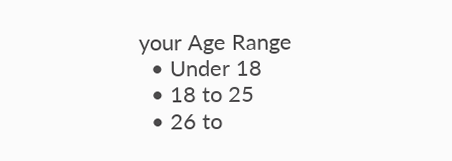your Age Range
  • Under 18
  • 18 to 25
  • 26 to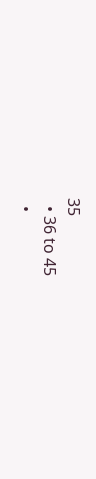35
  • 36 to 45
  •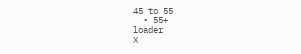45 to 55
  • 55+
loader
X